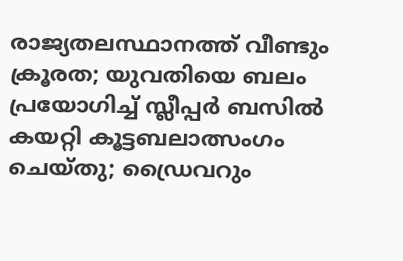രാജ്യതലസ്ഥാനത്ത് വീണ്ടും ക്രൂരത; യുവതിയെ ബലം പ്രയോഗിച്ച് സ്ലീപ്പർ ബസിൽ കയറ്റി കൂട്ടബലാത്സംഗം ചെയ്തു; ഡ്രൈവറും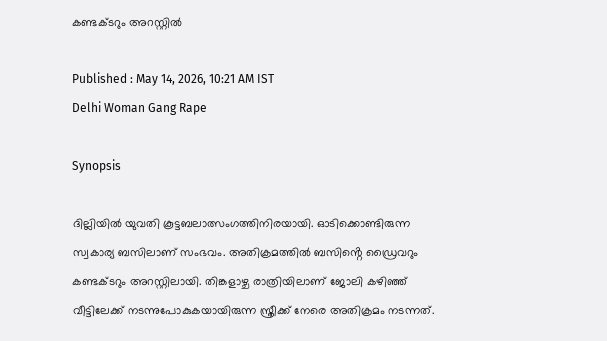കണ്ടക്ടറും അറസ്റ്റിൽ

Published : May 14, 2026, 10:21 AM IST
Delhi Woman Gang Rape

Synopsis

ദില്ലിയിൽ യുവതി കൂട്ടബലാത്സംഗത്തിനിരയായി. ഓടിക്കൊണ്ടിരുന്ന സ്വകാര്യ ബസിലാണ് സംഭവം. അതിക്രമത്തിൽ ബസിൻ്റെ ഡ്രൈവറും കണ്ടക്ടറും അറസ്റ്റിലായി. തിങ്കളാഴ്ച രാത്രിയിലാണ് ജോലി കഴിഞ്ഞ് വീട്ടിലേക്ക് നടന്നുപോകുകയായിരുന്ന സ്ത്രീക്ക് നേരെ അതിക്രമം നടന്നത്.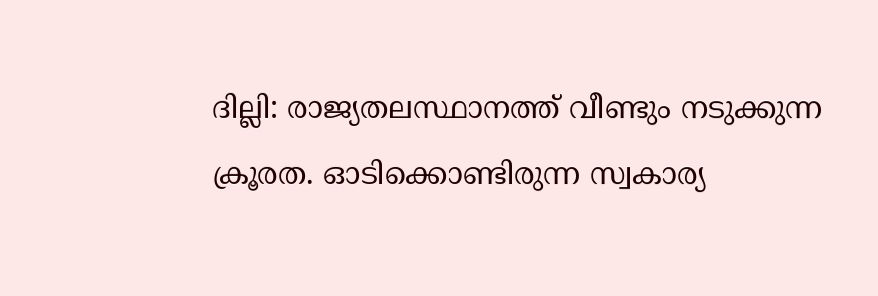ദില്ലി: രാജ്യതലസ്ഥാനത്ത് വീണ്ടും നടുക്കുന്ന ക്രൂരത. ഓടിക്കൊണ്ടിരുന്ന സ്വകാര്യ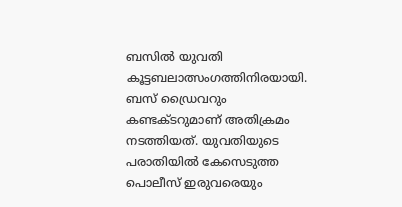ബസിൽ യുവതി കൂട്ടബലാത്സംഗത്തിനിരയായി. ബസ് ഡ്രൈവറും കണ്ടക്ടറുമാണ് അതിക്രമം നടത്തിയത്. യുവതിയുടെ പരാതിയിൽ കേസെടുത്ത പൊലീസ് ഇരുവരെയും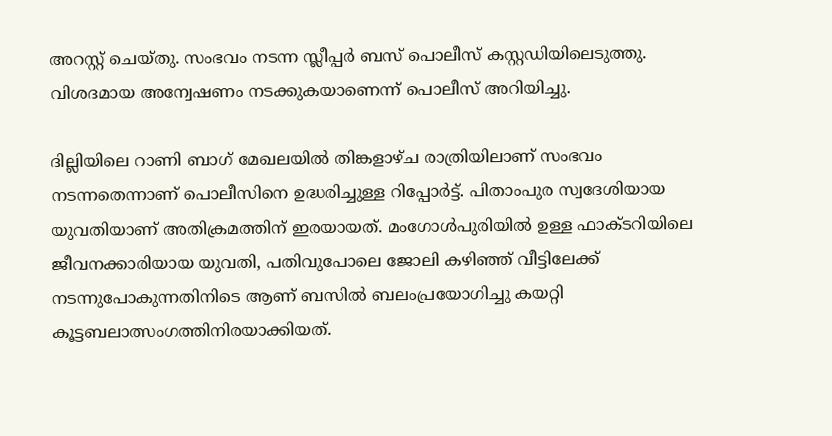അറസ്റ്റ് ചെയ്തു. സംഭവം നടന്ന സ്ലീപ്പർ ബസ് പൊലീസ് കസ്റ്റഡിയിലെടുത്തു. വിശദമായ അന്വേഷണം നടക്കുകയാണെന്ന് പൊലീസ് അറിയിച്ചു.

ദില്ലിയിലെ റാണി ബാഗ് മേഖലയിൽ തിങ്കളാഴ്ച രാത്രിയിലാണ് സംഭവം നടന്നതെന്നാണ് പൊലീസിനെ ഉദ്ധരിച്ചുള്ള റിപ്പോ‍ർ‌ട്ട്. പിതാംപുര സ്വദേശിയായ യുവതിയാണ് അതിക്രമത്തിന് ഇരയായത്. മംഗോൾപുരിയിൽ ഉള്ള ഫാക്ടറിയിലെ ജീവനക്കാരിയായ യുവതി, പതിവുപോലെ ജോലി കഴിഞ്ഞ് വീട്ടിലേക്ക് നടന്നുപോകുന്നതിനിടെ ആണ് ബസിൽ ബലംപ്രയോഗിച്ചു കയറ്റി കൂട്ടബലാത്സംഗത്തിനിരയാക്കിയത്.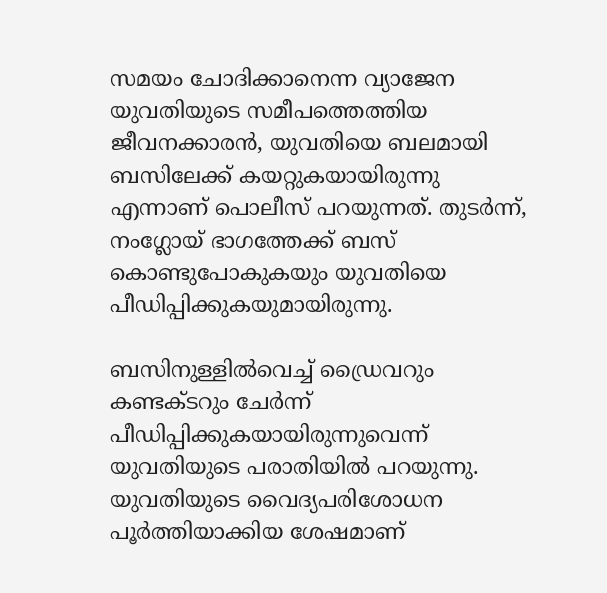സമയം ചോദിക്കാനെന്ന വ്യാജേന യുവതിയുടെ സമീപത്തെത്തിയ ജീവനക്കാരൻ, യുവതിയെ ബലമായി ബസിലേക്ക് കയറ്റുകയായിരുന്നു എന്നാണ് പൊലീസ് പറയുന്നത്. തുടർന്ന്, നംഗ്ലോയ് ഭാഗത്തേക്ക് ബസ് കൊണ്ടുപോകുകയും യുവതിയെ പീഡിപ്പിക്കുകയുമായിരുന്നു.

ബസിനുള്ളിൽവെച്ച് ഡ്രൈവറും കണ്ടക്ടറും ചേർന്ന് പീഡിപ്പിക്കുകയായിരുന്നുവെന്ന് യുവതിയുടെ പരാതിയിൽ പറയുന്നു. യുവതിയുടെ വൈദ്യപരിശോധന പൂർത്തിയാക്കിയ ശേഷമാണ്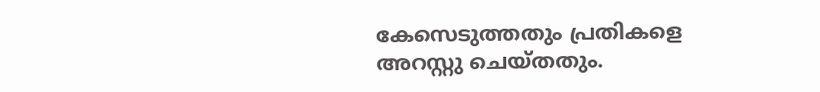കേസെടുത്തതും പ്രതികളെ അറസ്റ്റു ചെയ്തതും.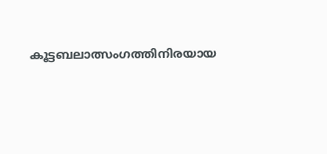കൂട്ടബലാത്സംഗത്തിനിരയായ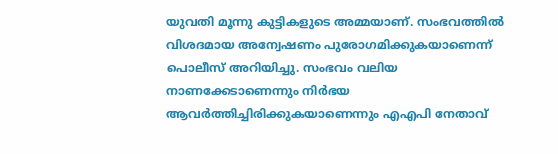യുവതി മൂന്നു കുട്ടികളുടെ അമ്മയാണ്. സംഭവത്തിൽ വിശദമായ അന്വേഷണം പുരോഗമിക്കുകയാണെന്ന് പൊലീസ് അറിയിച്ചു. സംഭവം വലിയ നാണക്കേടാണെന്നും നിർഭയ ആവർത്തിച്ചിരിക്കുകയാണെന്നും എഎപി നേതാവ്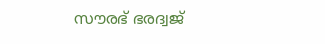സൗരഭ് ഭരദ്വജ്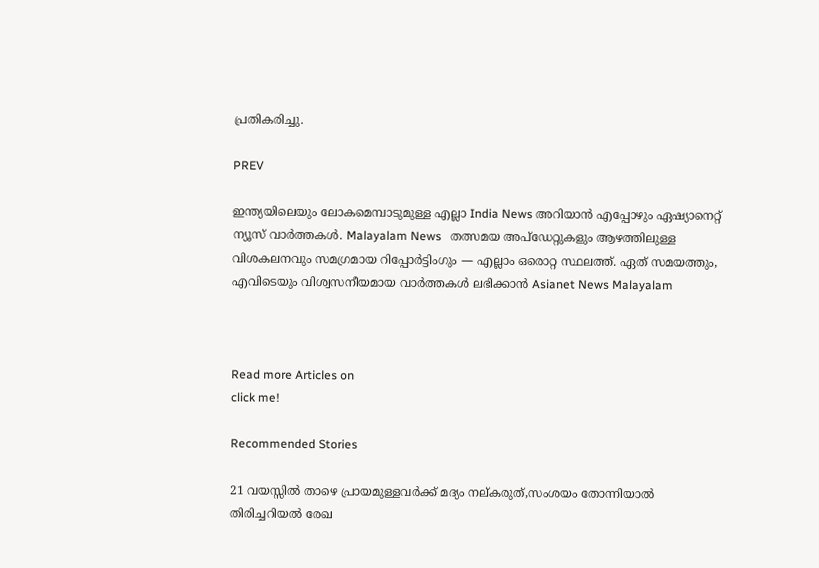പ്രതികരിച്ചു.

PREV

ഇന്ത്യയിലെയും ലോകമെമ്പാടുമുള്ള എല്ലാ India News അറിയാൻ എപ്പോഴും ഏഷ്യാനെറ്റ് ന്യൂസ് വാർത്തകൾ. Malayalam News   തത്സമയ അപ്‌ഡേറ്റുകളും ആഴത്തിലുള്ള വിശകലനവും സമഗ്രമായ റിപ്പോർട്ടിംഗും — എല്ലാം ഒരൊറ്റ സ്ഥലത്ത്. ഏത് സമയത്തും, എവിടെയും വിശ്വസനീയമായ വാർത്തകൾ ലഭിക്കാൻ Asianet News Malayalam



Read more Articles on
click me!

Recommended Stories

21 വയസ്സിൽ താഴെ പ്രായമുള്ളവർക്ക് മദ്യം നല്കരുത്,സംശയം തോന്നിയാൽ തിരിച്ചറിയൽ രേഖ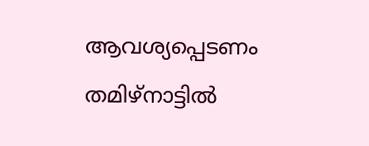ആവശ്യപ്പെടണം തമിഴ്നാട്ടിൽ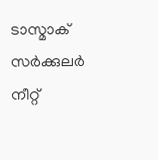ടാസ്മാക് സർക്കുലർ
നീറ്റ്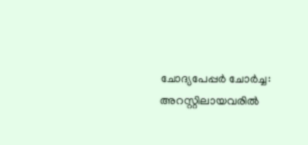ചോദ്യപേപ്പർ ചോർച്ച: അറസ്റ്റിലായവരിൽ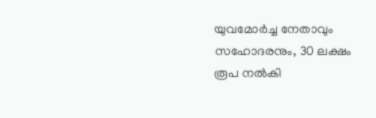യുവമോർച്ച നേതാവും സഹോദരനും, 30 ലക്ഷം രൂപ നൽകി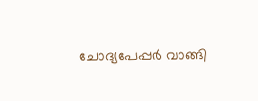ചോദ്യപേപ്പർ വാങ്ങി